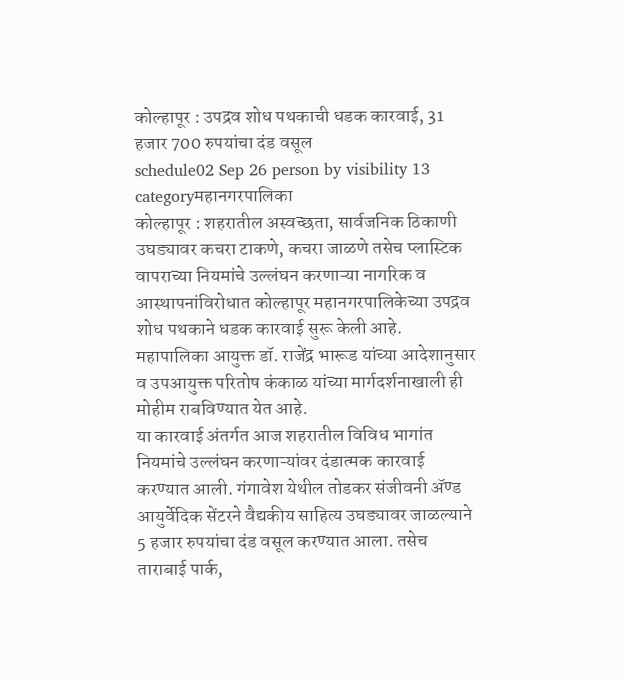कोल्हापूर : उपद्रव शोध पथकाची धडक कारवाई, 31 हजार 700 रुपयांचा दंड वसूल
schedule02 Sep 26 person by visibility 13 categoryमहानगरपालिका
कोल्हापूर : शहरातील अस्वच्छता, सार्वजनिक ठिकाणी उघड्यावर कचरा टाकणे, कचरा जाळणे तसेच प्लास्टिक वापराच्या नियमांचे उल्लंघन करणाऱ्या नागरिक व आस्थापनांविरोधात कोल्हापूर महानगरपालिकेच्या उपद्रव शोध पथकाने धडक कारवाई सुरू केली आहे. महापालिका आयुक्त डॉ. राजेंद्र भारूड यांच्या आदेशानुसार व उपआयुक्त परितोष कंकाळ यांच्या मार्गदर्शनाखाली ही मोहीम राबविण्यात येत आहे.
या कारवाई अंतर्गत आज शहरातील विविध भागांत नियमांचे उल्लंघन करणाऱ्यांवर दंडात्मक कारवाई करण्यात आली. गंगावेश येथील तोडकर संजीवनी ॲण्ड आयुर्वेदिक सेंटरने वैद्यकीय साहित्य उघड्यावर जाळल्याने 5 हजार रुपयांचा दंड वसूल करण्यात आला. तसेच ताराबाई पार्क,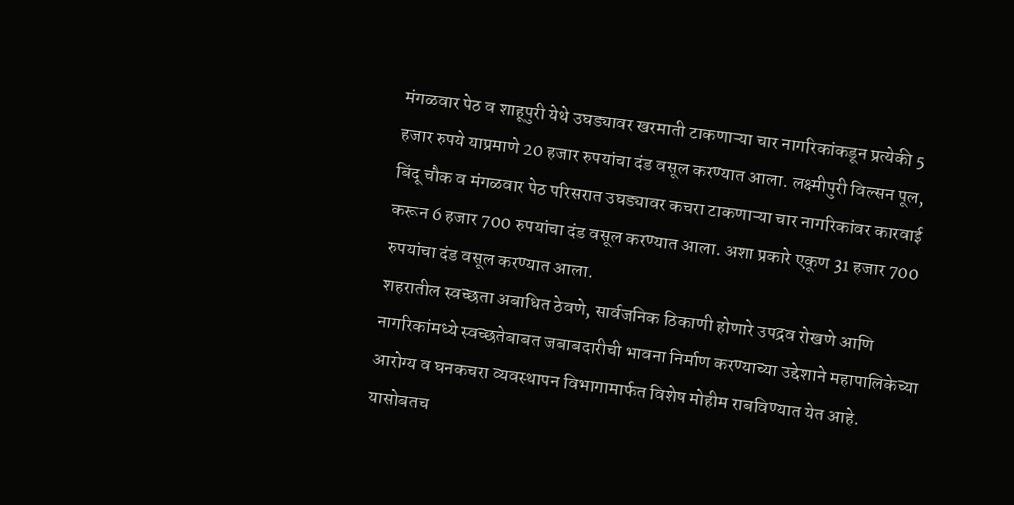मंगळवार पेठ व शाहूपुरी येथे उघड्यावर खरमाती टाकणाऱ्या चार नागरिकांकडून प्रत्येकी 5 हजार रुपये याप्रमाणे 20 हजार रुपयांचा दंड वसूल करण्यात आला. लक्ष्मीपुरी विल्सन पूल, बिंदू चौक व मंगळवार पेठ परिसरात उघड्यावर कचरा टाकणाऱ्या चार नागरिकांवर कारवाई करून 6 हजार 700 रुपयांचा दंड वसूल करण्यात आला. अशा प्रकारे एकूण 31 हजार 700 रुपयांचा दंड वसूल करण्यात आला.
शहरातील स्वच्छता अबाधित ठेवणे, सार्वजनिक ठिकाणी होणारे उपद्रव रोखणे आणि नागरिकांमध्ये स्वच्छतेबाबत जबाबदारीची भावना निर्माण करण्याच्या उद्देशाने महापालिकेच्या आरोग्य व घनकचरा व्यवस्थापन विभागामार्फत विशेष मोहीम राबविण्यात येत आहे. यासोबतच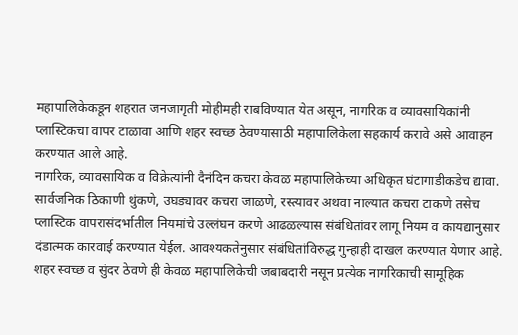महापालिकेकडून शहरात जनजागृती मोहीमही राबविण्यात येत असून, नागरिक व व्यावसायिकांनी प्लास्टिकचा वापर टाळावा आणि शहर स्वच्छ ठेवण्यासाठी महापालिकेला सहकार्य करावे असे आवाहन करण्यात आले आहे.
नागरिक, व्यावसायिक व विक्रेत्यांनी दैनंदिन कचरा केवळ महापालिकेच्या अधिकृत घंटागाडीकडेच द्यावा. सार्वजनिक ठिकाणी थुंकणे, उघड्यावर कचरा जाळणे, रस्त्यावर अथवा नाल्यात कचरा टाकणे तसेच प्लास्टिक वापरासंदर्भातील नियमांचे उल्लंघन करणे आढळल्यास संबंधितांवर लागू नियम व कायद्यानुसार दंडात्मक कारवाई करण्यात येईल. आवश्यकतेनुसार संबंधितांविरुद्ध गुन्हाही दाखल करण्यात येणार आहे.
शहर स्वच्छ व सुंदर ठेवणे ही केवळ महापालिकेची जबाबदारी नसून प्रत्येक नागरिकाची सामूहिक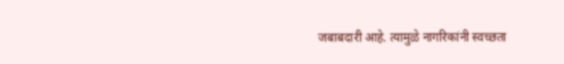जबाबदारी आहे. त्यामुळे नागरिकांनी स्वच्छता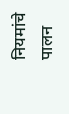नियमांचे पालन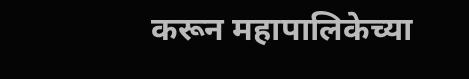करून महापालिकेच्या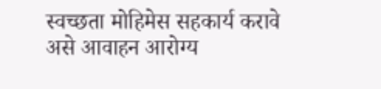स्वच्छता मोहिमेस सहकार्य करावे असे आवाहन आरोग्य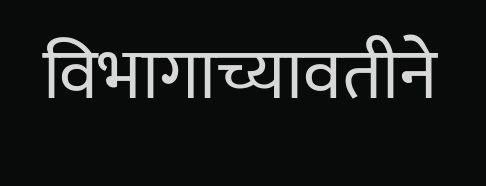विभागाच्यावतीने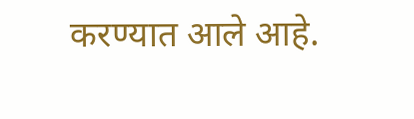करण्यात आले आहे.